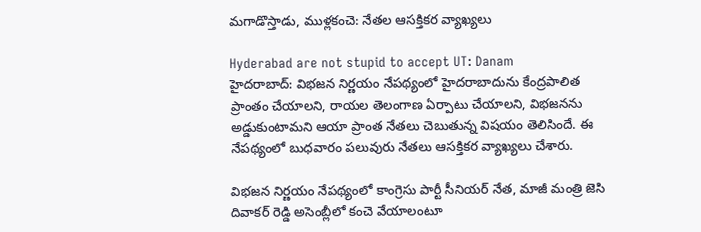మగాడొస్తాడు, ముళ్లకంచె: నేతల ఆసక్తికర వ్యాఖ్యలు

Hyderabad are not stupid to accept UT: Danam
హైదరాబాద్: విభజన నిర్ణయం నేపథ్యంలో హైదరాబాదును కేంద్రపాలిత ప్రాంతం చేయాలని, రాయల తెలంగాణ ఏర్పాటు చేయాలని, విభజనను అడ్డుకుంటామని ఆయా ప్రాంత నేతలు చెబుతున్న విషయం తెలిసిందే. ఈ నేపథ్యంలో బుధవారం పలువురు నేతలు ఆసక్తికర వ్యాఖ్యలు చేశారు.

విభజన నిర్ణయం నేపథ్యంలో కాంగ్రెసు పార్టీ సీనియర్ నేత, మాజీ మంత్రి జెసి దివాకర్ రెడ్డి అసెంబ్లీలో కంచె వేయాలంటూ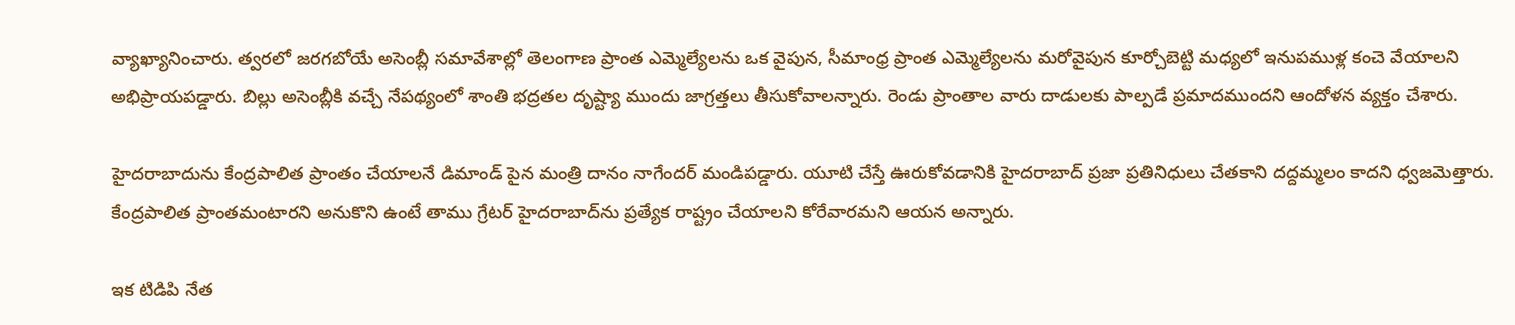వ్యాఖ్యానించారు. త్వరలో జరగబోయే అసెంబ్లీ సమావేశాల్లో తెలంగాణ ప్రాంత ఎమ్మెల్యేలను ఒక వైపున, సీమాంధ్ర ప్రాంత ఎమ్మెల్యేలను మరోవైపున కూర్చోబెట్టి మధ్యలో ఇనుపముళ్ల కంచె వేయాలని అభిప్రాయపడ్డారు. బిల్లు అసెంబ్లీకి వచ్చే నేపథ్యంలో శాంతి భద్రతల దృష్ట్యా ముందు జాగ్రత్తలు తీసుకోవాలన్నారు. రెండు ప్రాంతాల వారు దాడులకు పాల్పడే ప్రమాదముందని ఆందోళన వ్యక్తం చేశారు.

హైదరాబాదును కేంద్రపాలిత ప్రాంతం చేయాలనే డిమాండ్ పైన మంత్రి దానం నాగేందర్ మండిపడ్డారు. యూటి చేస్తే ఊరుకోవడానికి హైదరాబాద్ ప్రజా ప్రతినిధులు చేతకాని దద్దమ్మలం కాదని ధ్వజమెత్తారు. కేంద్రపాలిత ప్రాంతమంటారని అనుకొని ఉంటే తాము గ్రేటర్ హైదరాబాద్‌ను ప్రత్యేక రాష్ట్రం చేయాలని కోరేవారమని ఆయన అన్నారు.

ఇక టిడిపి నేత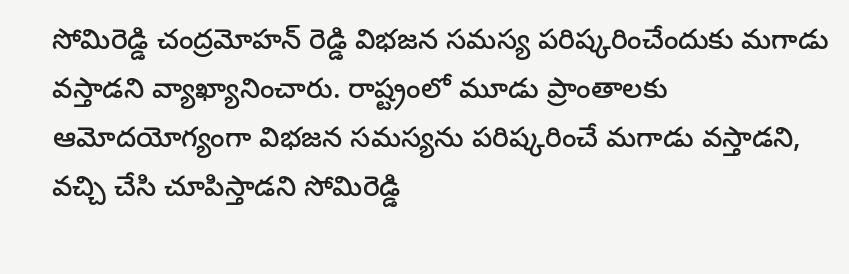సోమిరెడ్డి చంద్రమోహన్ రెడ్డి విభజన సమస్య పరిష్కరించేందుకు మగాడు వస్తాడని వ్యాఖ్యానించారు. రాష్ట్రంలో మూడు ప్రాంతాలకు ఆమోదయోగ్యంగా విభజన సమస్యను పరిష్కరించే మగాడు వస్తాడని, వచ్చి చేసి చూపిస్తాడని సోమిరెడ్డి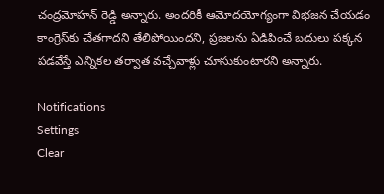చంద్రమోహన్ రెడ్డి అన్నారు. అందరికీ ఆమోదయోగ్యంగా విభజన చేయడం కాంగ్రెస్‌కు చేతగాదని తేలిపోయిందని, ప్రజలను ఏడిపించే బదులు పక్కన పడవేస్తే ఎన్నికల తర్వాత వచ్చేవాళ్లు చూసుకుంటారని అన్నారు.

Notifications
Settings
Clear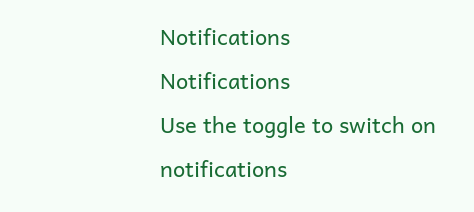Notifications
Notifications
Use the toggle to switch on notifications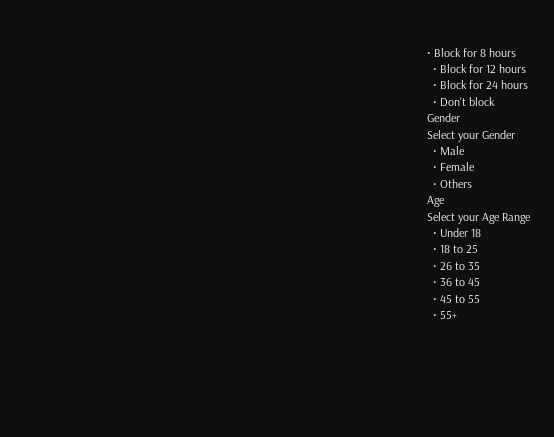• Block for 8 hours
  • Block for 12 hours
  • Block for 24 hours
  • Don't block
Gender
Select your Gender
  • Male
  • Female
  • Others
Age
Select your Age Range
  • Under 18
  • 18 to 25
  • 26 to 35
  • 36 to 45
  • 45 to 55
  • 55+